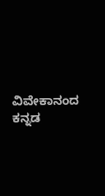ವಿವೇಕಾನಂದ ಕನ್ನಡ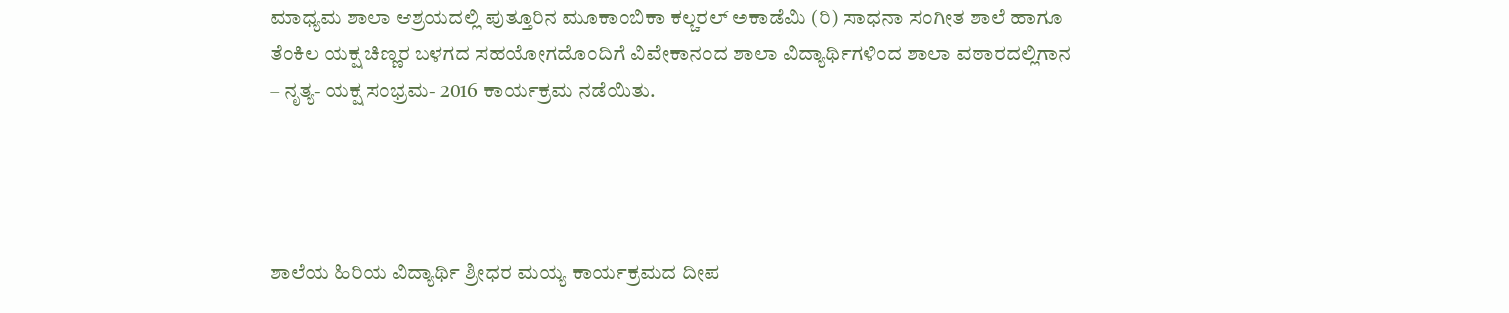ಮಾಧ್ಯಮ ಶಾಲಾ ಆಶ್ರಯದಲ್ಲಿ ಪುತ್ತೂರಿನ ಮೂಕಾಂಬಿಕಾ ಕಲ್ಚರಲ್ ಅಕಾಡೆಮಿ (ರಿ) ಸಾಧನಾ ಸಂಗೀತ ಶಾಲೆ ಹಾಗೂ ತೆಂಕಿಲ ಯಕ್ಷ ಚಿಣ್ಣರ ಬಳಗದ ಸಹಯೋಗದೊಂದಿಗೆ ವಿವೇಕಾನಂದ ಶಾಲಾ ವಿದ್ಯಾರ್ಥಿಗಳಿಂದ ಶಾಲಾ ವಠಾರದಲ್ಲಿಗಾನ – ನೃತ್ಯ- ಯಕ್ಷ ಸಂಭ್ರಮ- 2016 ಕಾರ್ಯಕ್ರಮ ನಡೆಯಿತು.




ಶಾಲೆಯ ಹಿರಿಯ ವಿದ್ಯಾರ್ಥಿ ಶ್ರೀಧರ ಮಯ್ಯ ಕಾರ್ಯಕ್ರಮದ ದೀಪ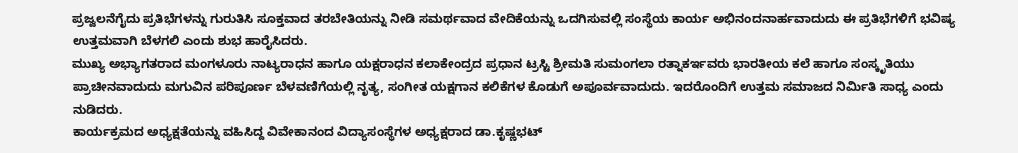ಪ್ರಜ್ವಲನೆಗೈದು ಪ್ರತಿಭೆಗಳನ್ನು ಗುರುತಿಸಿ ಸೂಕ್ತವಾದ ತರಬೇತಿಯನ್ನು ನೀಡಿ ಸಮರ್ಥವಾದ ವೇದಿಕೆಯನ್ನು ಒದಗಿಸುವಲ್ಲಿ ಸಂಸ್ಥೆಯ ಕಾರ್ಯ ಅಭಿನಂದನಾರ್ಹವಾದುದು ಈ ಪ್ರತಿಭೆಗಳಿಗೆ ಭವಿಷ್ಯ ಉತ್ತಮವಾಗಿ ಬೆಳಗಲಿ ಎಂದು ಶುಭ ಹಾರೈಸಿದರು.
ಮುಖ್ಯ ಅಭ್ಯಾಗತರಾದ ಮಂಗಳೂರು ನಾಟ್ಯರಾಧನ ಹಾಗೂ ಯಕ್ಷರಾಧನ ಕಲಾಕೇಂದ್ರದ ಪ್ರಧಾನ ಟ್ರಸ್ಟಿ ಶ್ರೀಮತಿ ಸುಮಂಗಲಾ ರತ್ನಾಕರ್ಇವರು ಭಾರತೀಯ ಕಲೆ ಹಾಗೂ ಸಂಸ್ಕೃತಿಯು ಪ್ರಾಚೀನವಾದುದು ಮಗುವಿನ ಪರಿಪೂರ್ಣ ಬೆಳವಣಿಗೆಯಲ್ಲಿ ನೃತ್ಯ, ಸಂಗೀತ ಯಕ್ಷಗಾನ ಕಲಿಕೆಗಳ ಕೊಡುಗೆ ಅಪೂರ್ವವಾದುದು. ಇದರೊಂದಿಗೆ ಉತ್ತಮ ಸಮಾಜದ ನಿರ್ಮಿತಿ ಸಾಧ್ಯ ಎಂದು ನುಡಿದರು.
ಕಾರ್ಯಕ್ರಮದ ಅಧ್ಯಕ್ಷತೆಯನ್ನು ವಹಿಸಿದ್ದ ವಿವೇಕಾನಂದ ವಿದ್ಯಾಸಂಸ್ಥೆಗಳ ಅಧ್ಯಕ್ಷರಾದ ಡಾ.ಕೃಷ್ಣಭಟ್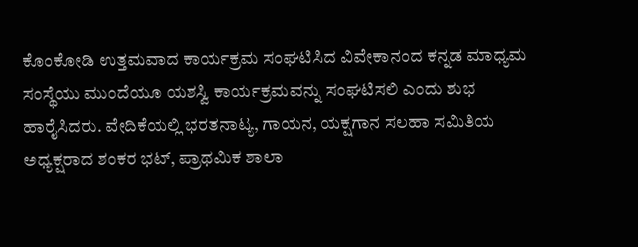ಕೊಂಕೋಡಿ ಉತ್ತಮವಾದ ಕಾರ್ಯಕ್ರಮ ಸಂಘಟಿಸಿದ ವಿವೇಕಾನಂದ ಕನ್ನಡ ಮಾಧ್ಯಮ ಸಂಸ್ಥೆಯು ಮುಂದೆಯೂ ಯಶಸ್ವಿ ಕಾರ್ಯಕ್ರಮವನ್ನು ಸಂಘಟಿಸಲಿ ಎಂದು ಶುಭ ಹಾರೈಸಿದರು. ವೇದಿಕೆಯಲ್ಲಿ ಭರತನಾಟ್ಯ, ಗಾಯನ, ಯಕ್ಷಗಾನ ಸಲಹಾ ಸಮಿತಿಯ ಅಧ್ಯಕ್ಷರಾದ ಶಂಕರ ಭಟ್, ಪ್ರಾಥಮಿಕ ಶಾಲಾ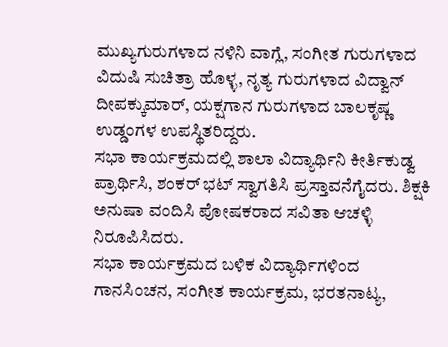ಮುಖ್ಯಗುರುಗಳಾದ ನಳಿನಿ ವಾಗ್ಲೆ, ಸಂಗೀತ ಗುರುಗಳಾದ ವಿದುಷಿ ಸುಚಿತ್ರಾ ಹೊಳ್ಳ, ನೃತ್ಯ ಗುರುಗಳಾದ ವಿದ್ವಾನ್ ದೀಪಕ್ಕುಮಾರ್, ಯಕ್ಷಗಾನ ಗುರುಗಳಾದ ಬಾಲಕೃಷ್ಣ ಉಡ್ಡಂಗಳ ಉಪಸ್ಥಿತರಿದ್ದರು.
ಸಭಾ ಕಾರ್ಯಕ್ರಮದಲ್ಲಿ ಶಾಲಾ ವಿದ್ಯಾರ್ಥಿನಿ ಕೀರ್ತಿಕುಡ್ವ ಪ್ರಾರ್ಥಿಸಿ, ಶಂಕರ್ ಭಟ್ ಸ್ವಾಗತಿಸಿ ಪ್ರಸ್ತಾವನೆಗೈದರು. ಶಿಕ್ಷಕಿ ಅನುಷಾ ವಂದಿಸಿ ಪೋಷಕರಾದ ಸವಿತಾ ಆಚಳ್ಳಿ ನಿರೂಪಿಸಿದರು.
ಸಭಾ ಕಾರ್ಯಕ್ರಮದ ಬಳಿಕ ವಿದ್ಯಾರ್ಥಿಗಳಿಂದ ಗಾನಸಿಂಚನ, ಸಂಗೀತ ಕಾರ್ಯಕ್ರಮ, ಭರತನಾಟ್ಯ,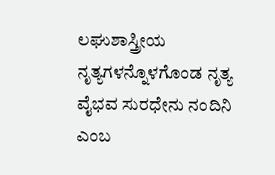ಲಘುಶಾಸ್ತ್ರೀಯ ನೃತ್ಯಗಳನ್ನೊಳಗೊಂಡ ನೃತ್ಯ ವೈಭವ ಸುರಧೇನು ನಂದಿನಿ ಎಂಬ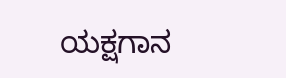ಯಕ್ಷಗಾನ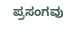ಪ್ರಸಂಗವು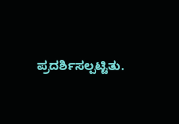ಪ್ರದರ್ಶಿಸಲ್ಪಟ್ಟಿತು.